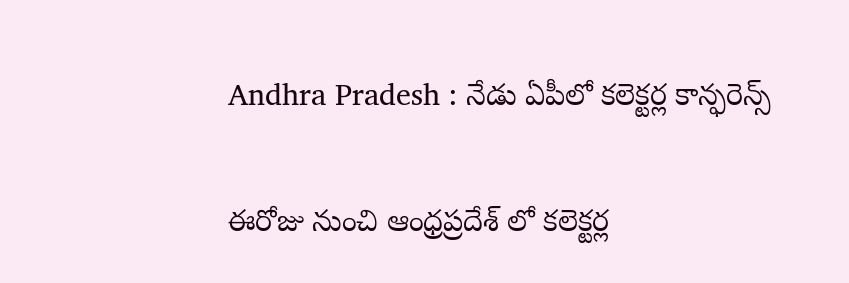Andhra Pradesh : నేడు ఏపీలో కలెక్టర్ల కాన్ఫరెన్స్

ఈరోజు నుంచి ఆంధ్రప్రదేశ్ లో కలెక్టర్ల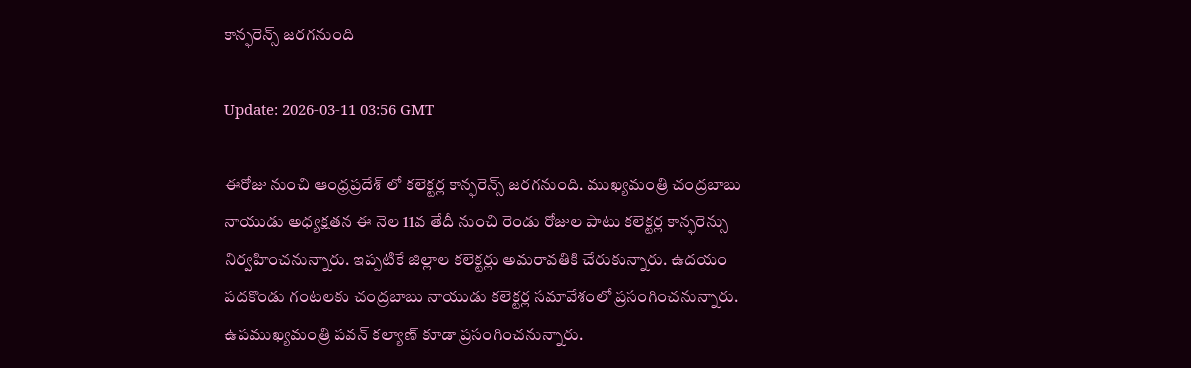కాన్ఫరెన్స్ జరగనుంది

Update: 2026-03-11 03:56 GMT

ఈరోజు నుంచి ఆంధ్రప్రదేశ్ లో కలెక్టర్ల కాన్ఫరెన్స్ జరగనుంది. ముఖ్యమంత్రి చంద్రబాబు నాయుడు అధ్యక్షతన ఈ నెల 11వ తేదీ నుంచి రెండు రోజుల పాటు కలెక్టర్ల కాన్ఫరెన్సు నిర్వహించనున్నారు. ఇప్పటికే జిల్లాల కలెక్టర్లు అమరావతికి చేరుకున్నారు. ఉదయం పదకొండు గంటలకు చంద్రబాబు నాయుడు కలెక్టర్ల సమావేశంలో ప్రసంగించనున్నారు. ఉపముఖ్యమంత్రి పవన్ కల్యాణ్ కూడా ప్రసంగించనున్నారు.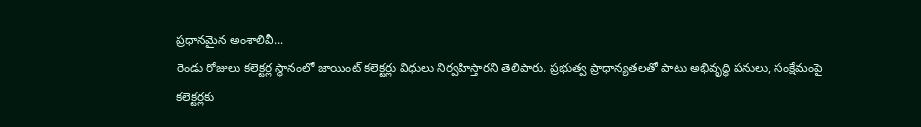ప్రధానమైన అంశాలివీ...
రెండు రోజులు కలెక్టర్ల స్థానంలో జాయింట్ కలెక్టర్లు విధులు నిర్వహిస్తారని తెలిపారు. ప్రభుత్వ ప్రాధాన్యతలతో పాటు అభివృద్ధి పనులు, సంక్షేమంపై కలెక్టర్లకు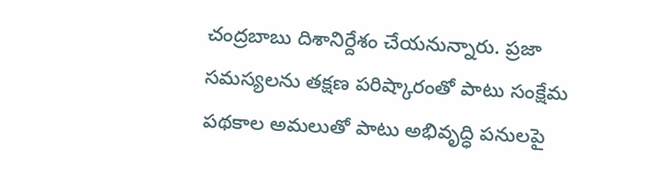చంద్రబాబు దిశానిర్దేశం చేయనున్నారు. ప్రజా సమస్యలను తక్షణ పరిష్కారంతో పాటు సంక్షేమ పథకాల అమలుతో పాటు అభివృద్ధి పనులపై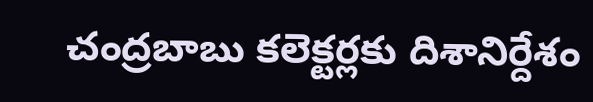చంద్రబాబు కలెక్టర్లకు దిశానిర్దేశం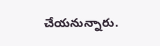చేయనున్నారు.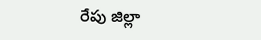రేపు జిల్లా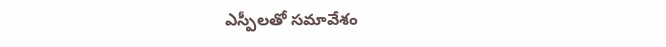ఎస్పీలతో సమావేశం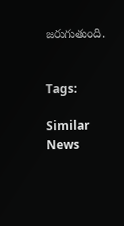జరుగుతుంది.


Tags:

Similar News